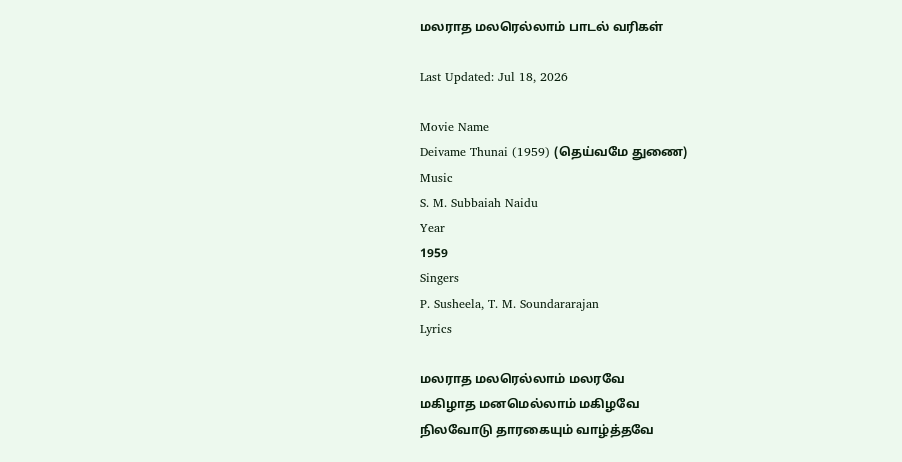மலராத மலரெல்லாம் பாடல் வரிகள்

Last Updated: Jul 18, 2026

Movie Name
Deivame Thunai (1959) (தெய்வமே துணை)
Music
S. M. Subbaiah Naidu
Year
1959
Singers
P. Susheela, T. M. Soundararajan
Lyrics

மலராத மலரெல்லாம் மலரவே
மகிழாத மனமெல்லாம் மகிழவே
நிலவோடு தாரகையும் வாழ்த்தவே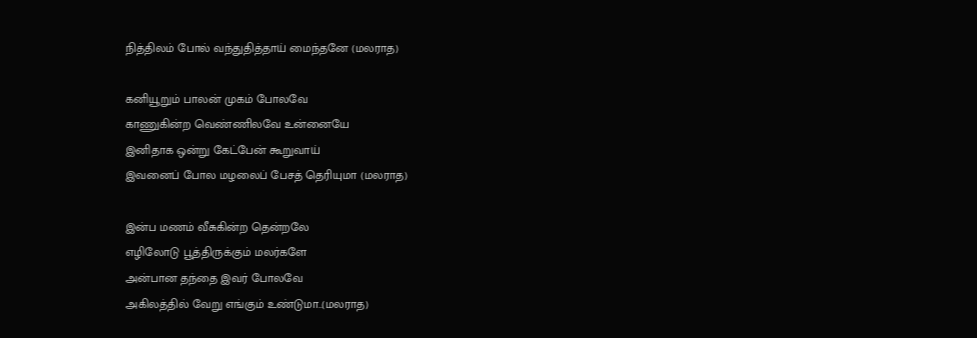நித்திலம் போல் வந்துதித்தாய் மைந்தனே (மலராத)

கனியூறும் பாலன் முகம் போலவே
காணுகின்ற வெண்ணிலவே உன்னையே
இனிதாக ஒன்று கேட்பேன் கூறுவாய்
இவனைப் போல மழலைப் பேசத் தெரியுமா (மலராத)

இன்ப மணம் வீசுகின்ற தென்றலே
எழிலோடு பூத்திருக்கும் மலர்களே
அன்பான தந்தை இவர் போலவே
அகிலத்தில் வேறு எங்கும் உண்டுமா..(மலராத)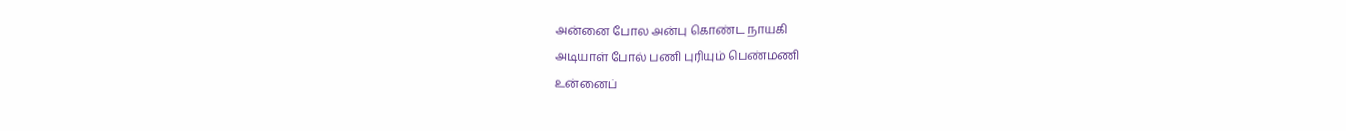அன்னை போல அன்பு கொண்ட நாயகி
அடியாள் போல் பணி புரியும் பெண்மணி
உன்னைப்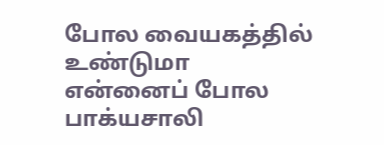போல வையகத்தில் உண்டுமா
என்னைப் போல பாக்யசாலி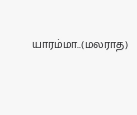யாரம்மா..(மலராத)